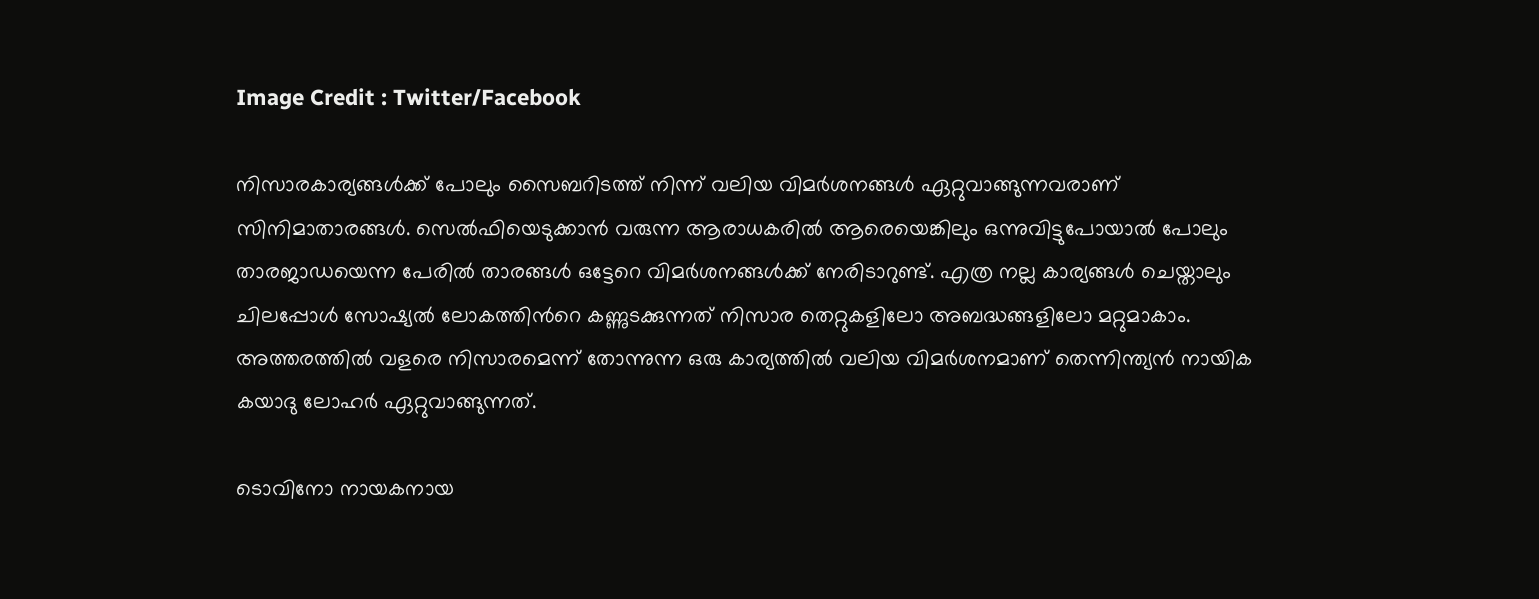Image Credit : Twitter/Facebook

നിസാരകാര്യങ്ങള്‍ക്ക് പോലും സൈബറിടത്ത് നിന്ന് വലിയ വിമര്‍ശനങ്ങള്‍ ഏറ്റുവാങ്ങുന്നവരാണ് സിനിമാതാരങ്ങള്‍. സെല്‍ഫിയെടുക്കാന്‍ വരുന്ന ആരാധകരില്‍ ആരെയെങ്കിലും ഒന്നുവിട്ടുപോയാല്‍ പോലും താരജാഡയെന്ന പേരില്‍ താരങ്ങള്‍ ഒട്ടേറെ വിമര്‍ശനങ്ങള്‍ക്ക് നേരിടാറുണ്ട്. എത്ര നല്ല കാര്യങ്ങള്‍ ചെയ്താലും ചിലപ്പോള്‍ സോഷ്യല്‍ ലോകത്തിന്‍റെ കണ്ണുടക്കുന്നത് നിസാര തെറ്റുകളിലോ അബദ്ധങ്ങളിലോ മറ്റുമാകാം. അത്തരത്തില്‍ വളരെ നിസാരമെന്ന് തോന്നുന്ന ഒരു കാര്യത്തില്‍ വലിയ വിമര്‍ശനമാണ് തെന്നിന്ത്യന്‍ നായിക കയാദു ലോഹര്‍ ഏറ്റുവാങ്ങുന്നത്.

ടൊവിനോ നായകനായ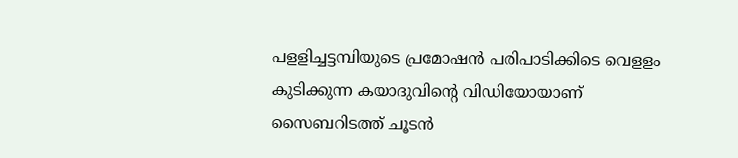പളളിച്ചട്ടമ്പിയുടെ പ്രമോഷന്‍ പരിപാടിക്കിടെ വെളളം കുടിക്കുന്ന കയാദുവിന്‍റെ വിഡിയോയാണ് സൈബറിടത്ത് ചൂടന്‍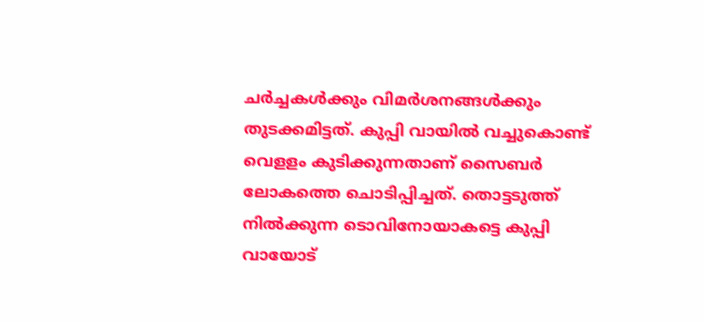ചര്‍ച്ചകള്‍ക്കും വിമര്‍ശനങ്ങള്‍ക്കും തുടക്കമിട്ടത്. കുപ്പി വായില്‍ വച്ചുകൊണ്ട് വെളളം കുടിക്കുന്നതാണ് സൈബര്‍ ലോകത്തെ ചൊടിപ്പിച്ചത്. തൊട്ടടുത്ത് നില്‍ക്കുന്ന ടൊവിനോയാകട്ടെ കുപ്പി വായോട്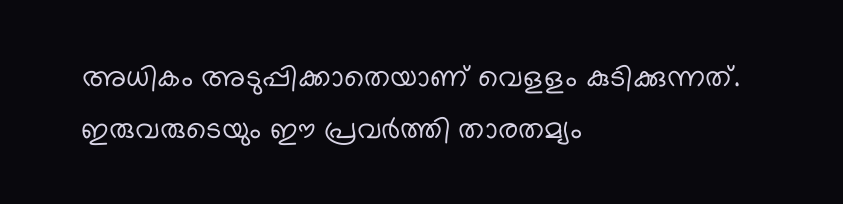അധികം അടുപ്പിക്കാതെയാണ് വെളളം കുടിക്കുന്നത്. ഇരുവരുടെയും ഈ പ്രവര്‍ത്തി താരതമ്യം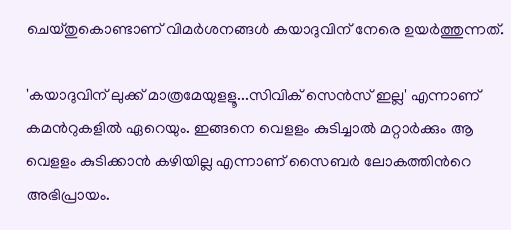ചെയ്തുകൊണ്ടാണ് വിമര്‍ശനങ്ങള്‍ കയാദുവിന് നേരെ ഉയര്‍ത്തുന്നത്.

'കയാദുവിന് ലുക്ക് മാത്രമേയുളളൂ...സിവിക് സെന്‍സ് ഇല്ല' എന്നാണ് കമന്‍റുകളില്‍ ഏറെയും. ഇങ്ങനെ വെളളം കുടിച്ചാല്‍ മറ്റാര്‍ക്കും ആ വെളളം കുടിക്കാന്‍ കഴിയില്ല എന്നാണ് സൈബര്‍ ലോകത്തിന്‍റെ അഭിപ്രായം.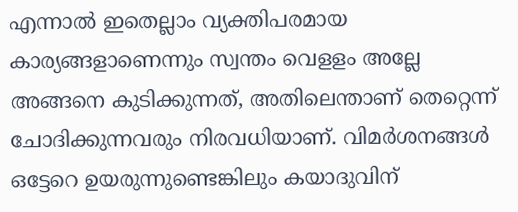എന്നാല്‍ ഇതെല്ലാം വ്യക്തിപരമായ കാര്യങ്ങളാണെന്നും സ്വന്തം വെളളം അല്ലേ അങ്ങനെ കുടിക്കുന്നത്, അതിലെന്താണ് തെറ്റെന്ന് ചോദിക്കുന്നവരും നിരവധിയാണ്. വിമര്‍ശനങ്ങള്‍ ഒട്ടേറെ ഉയരുന്നുണ്ടെങ്കിലും കയാദുവിന്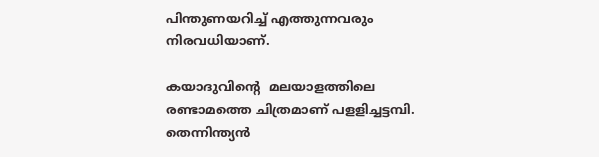പിന്തുണയറിച്ച് എത്തുന്നവരും നിരവധിയാണ്.

കയാദുവിന്‍റെ  മലയാളത്തിലെ രണ്ടാമത്തെ ചിത്രമാണ് പളളിച്ചട്ടമ്പി. തെന്നിന്ത്യന്‍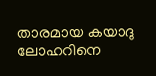താരമായ കയാദു ലോഹറിനെ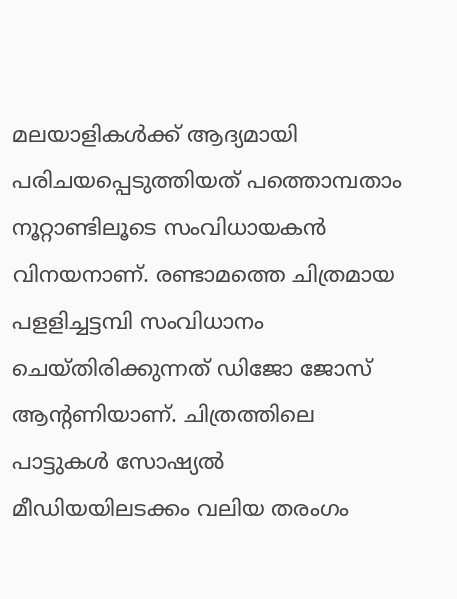മലയാളികള്‍ക്ക് ആദ്യമായി പരിചയപ്പെടുത്തിയത് പത്തൊമ്പതാം നൂറ്റാണ്ടിലൂടെ സംവിധായകന്‍ വിനയനാണ്. രണ്ടാമത്തെ ചിത്രമായ പളളിച്ചട്ടമ്പി സംവിധാനം ചെയ്തിരിക്കുന്നത് ഡിജോ ജോസ് ആന്റണിയാണ്. ചിത്രത്തിലെ പാട്ടുകള്‍ സോഷ്യല്‍ മീഡിയയിലടക്കം വലിയ തരംഗം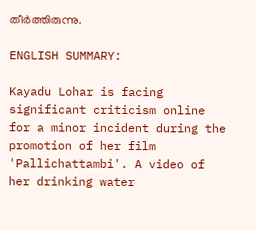തീര്‍ത്തിരുന്നു.

ENGLISH SUMMARY:

Kayadu Lohar is facing significant criticism online for a minor incident during the promotion of her film 'Pallichattambi'. A video of her drinking water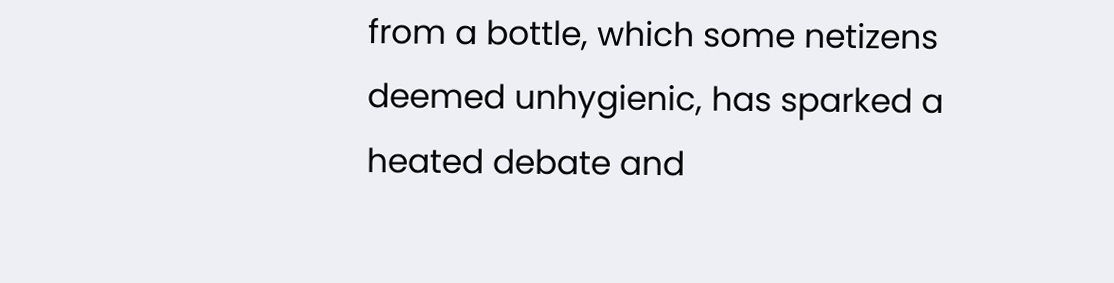from a bottle, which some netizens deemed unhygienic, has sparked a heated debate and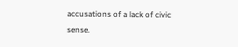accusations of a lack of civic sense.